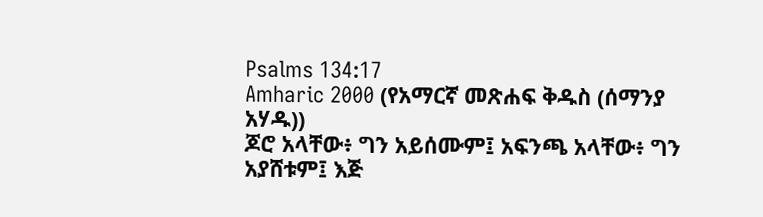Psalms 134:17
Amharic 2000 (የአማርኛ መጽሐፍ ቅዱስ (ሰማንያ አሃዱ))
ጆሮ አላቸው፥ ግን አይሰሙም፤ አፍንጫ አላቸው፥ ግን አያሸቱም፤ እጅ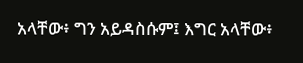አላቸው፥ ግን አይዳስሱም፤ እግር አላቸው፥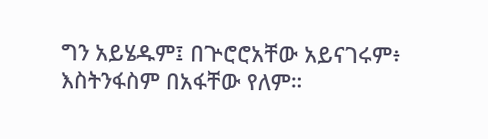ግን አይሄዱም፤ በጕሮሮአቸው አይናገሩም፥ እስትንፋስም በአፋቸው የለም።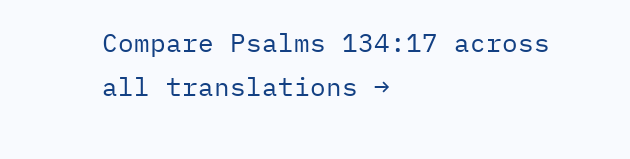Compare Psalms 134:17 across all translations →